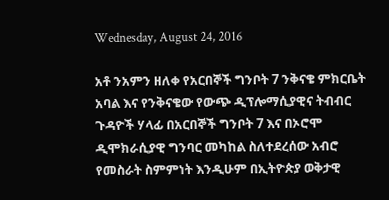Wednesday, August 24, 2016

አቶ ንአምን ዘለቀ የአርበኞች ግንቦት 7 ንቅናቄ ምክርቤት አባል እና የንቅናቄው የውጭ ዲፕሎማሲያዊና ትብብር ጉዳዮች ሃላፊ በአርበኞች ግንቦት 7 እና በኦሮሞ ዲሞክራሲያዊ ግንባር መካከል ስለተደረሰው አብሮ የመስራት ስምምነት እንዲሁም በኢትዮጵያ ወቅታዊ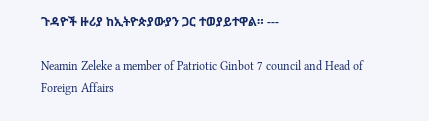ጉዳዮች ዙሪያ ከኢትዮጵያውያን ጋር ተወያይተዋል። ---

Neamin Zeleke a member of Patriotic Ginbot 7 council and Head of Foreign Affairs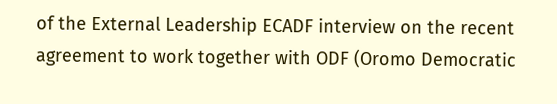of the External Leadership ECADF interview on the recent agreement to work together with ODF (Oromo Democratic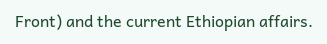Front) and the current Ethiopian affairs.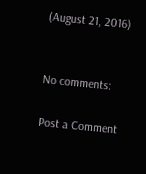(August 21, 2016)


No comments:

Post a Comment